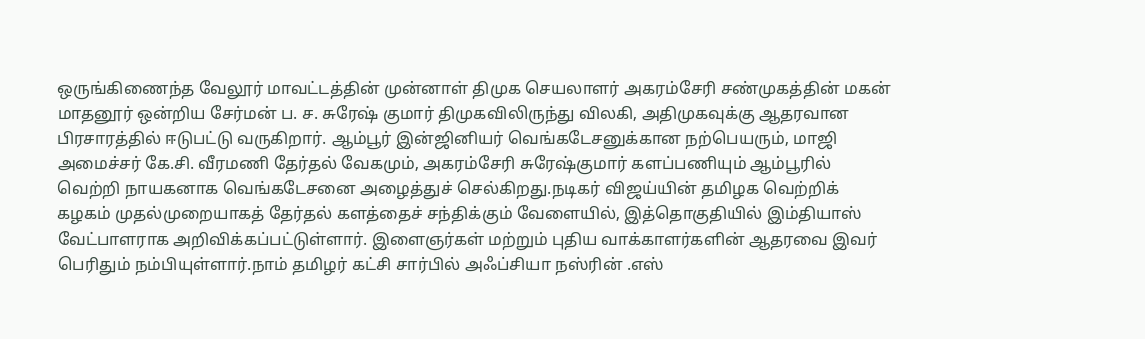ஒருங்கிணைந்த வேலூர் மாவட்டத்தின் முன்னாள் திமுக செயலாளர் அகரம்சேரி சண்முகத்தின் மகன் மாதனூர் ஒன்றிய சேர்மன் ப. ச. சுரேஷ் குமார் திமுகவிலிருந்து விலகி, அதிமுகவுக்கு ஆதரவான பிரசாரத்தில் ஈடுபட்டு வருகிறார். ஆம்பூர் இன்ஜினியர் வெங்கடேசனுக்கான நற்பெயரும், மாஜி அமைச்சர் கே.சி. வீரமணி தேர்தல் வேகமும், அகரம்சேரி சுரேஷ்குமார் களப்பணியும் ஆம்பூரில் வெற்றி நாயகனாக வெங்கடேசனை அழைத்துச் செல்கிறது.நடிகர் விஜய்யின் தமிழக வெற்றிக் கழகம் முதல்முறையாகத் தேர்தல் களத்தைச் சந்திக்கும் வேளையில், இத்தொகுதியில் இம்தியாஸ் வேட்பாளராக அறிவிக்கப்பட்டுள்ளார். இளைஞர்கள் மற்றும் புதிய வாக்காளர்களின் ஆதரவை இவர் பெரிதும் நம்பியுள்ளார்.நாம் தமிழர் கட்சி சார்பில் அஃப்சியா நஸ்ரின் .எஸ்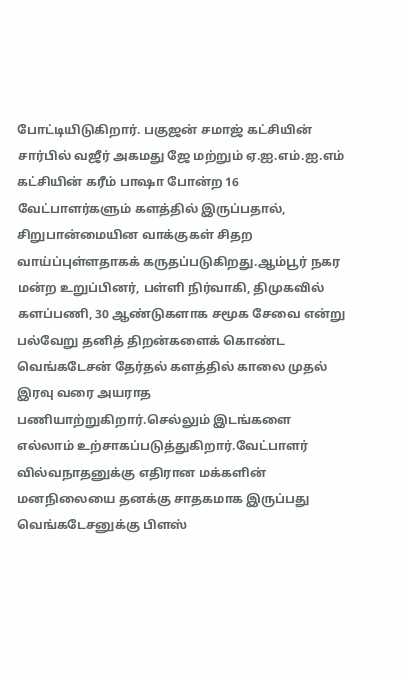போட்டியிடுகிறார். பகுஜன் சமாஜ் கட்சியின் சார்பில் வஜீர் அகமது ஜே மற்றும் ஏ.ஐ.எம்.ஐ.எம் கட்சியின் கரீம் பாஷா போன்ற 16 வேட்பாளர்களும் களத்தில் இருப்பதால், சிறுபான்மையின வாக்குகள் சிதற வாய்ப்புள்ளதாகக் கருதப்படுகிறது.ஆம்பூர் நகர மன்ற உறுப்பினர், பள்ளி நிர்வாகி, திமுகவில் களப்பணி, 30 ஆண்டுகளாக சமூக சேவை என்று பல்வேறு தனித் திறன்களைக் கொண்ட வெங்கடேசன் தேர்தல் களத்தில் காலை முதல் இரவு வரை அயராத பணியாற்றுகிறார்.செல்லும் இடங்களை எல்லாம் உற்சாகப்படுத்துகிறார்.வேட்பாளர் வில்வநாதனுக்கு எதிரான மக்களின் மனநிலையை தனக்கு சாதகமாக இருப்பது வெங்கடேசனுக்கு பிளஸ்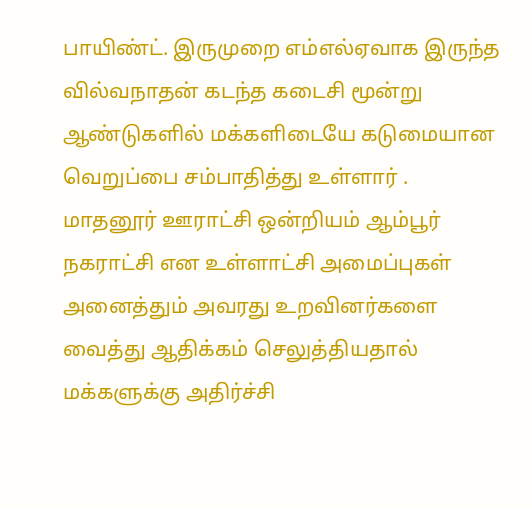பாயிண்ட். இருமுறை எம்எல்ஏவாக இருந்த வில்வநாதன் கடந்த கடைசி மூன்று ஆண்டுகளில் மக்களிடையே கடுமையான வெறுப்பை சம்பாதித்து உள்ளார் .
மாதனூர் ஊராட்சி ஒன்றியம் ஆம்பூர் நகராட்சி என உள்ளாட்சி அமைப்புகள் அனைத்தும் அவரது உறவினர்களை வைத்து ஆதிக்கம் செலுத்தியதால் மக்களுக்கு அதிர்ச்சி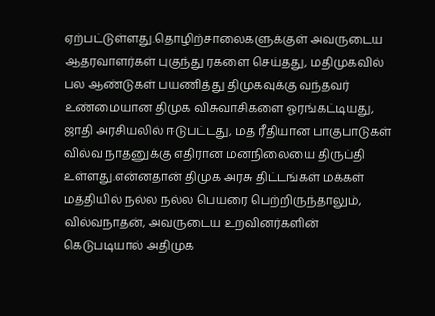ஏற்பட்டுள்ளது.தொழிற்சாலைகளுக்குள் அவருடைய ஆதரவாளர்கள் புகுந்து ரகளை செய்தது, மதிமுகவில் பல ஆண்டுகள் பயணித்து திமுகவுக்கு வந்தவர் உண்மையான திமுக விசுவாசிகளை ஓரங்கட்டியது, ஜாதி அரசியலில் ஈடுபட்டது, மத ரீதியான பாகுபாடுகள் வில்வ நாதனுக்கு எதிரான மனநிலையை திருப்தி உள்ளது.என்னதான் திமுக அரசு திட்டங்கள் மக்கள் மத்தியில் நல்ல நல்ல பெயரை பெற்றிருந்தாலும், வில்வநாதன், அவருடைய உறவினர்களின் கெடுபடியால் அதிமுக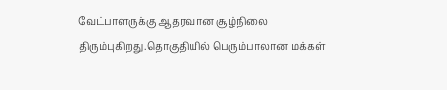வேட்பாளருக்கு ஆதரவான சூழ்நிலை திரும்புகிறது.தொகுதியில் பெரும்பாலான மக்கள்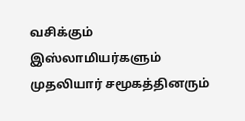வசிக்கும் இஸ்லாமியர்களும் முதலியார் சமூகத்தினரும்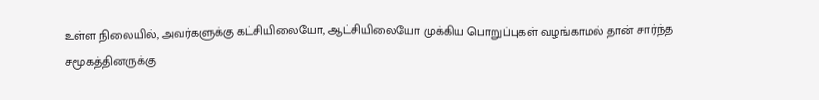உள்ள நிலையில், அவர்களுக்கு கட்சியிலையோ, ஆட்சியிலையோ முக்கிய பொறுப்புகள் வழங்காமல் தான் சார்ந்த சமூகத்தினருக்கு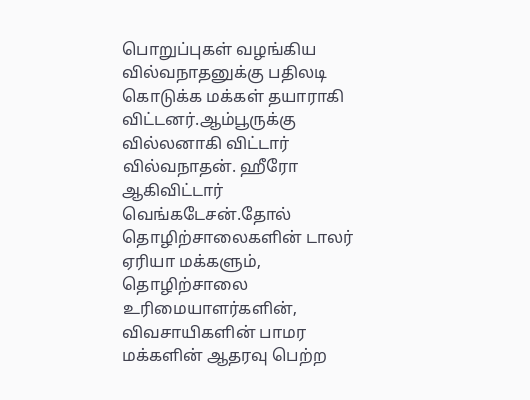பொறுப்புகள் வழங்கிய வில்வநாதனுக்கு பதிலடி கொடுக்க மக்கள் தயாராகி விட்டனர்.ஆம்பூருக்கு வில்லனாகி விட்டார் வில்வநாதன். ஹீரோ ஆகிவிட்டார் வெங்கடேசன்.தோல் தொழிற்சாலைகளின் டாலர் ஏரியா மக்களும், தொழிற்சாலை உரிமையாளர்களின், விவசாயிகளின் பாமர மக்களின் ஆதரவு பெற்ற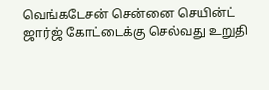வெங்கடேசன் சென்னை செயின்ட் ஜார்ஜ் கோட்டைக்கு செல்வது உறுதி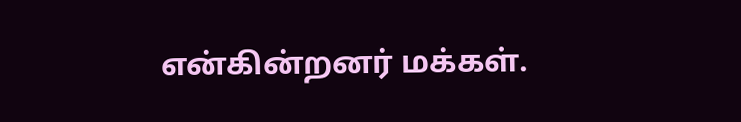என்கின்றனர் மக்கள்.